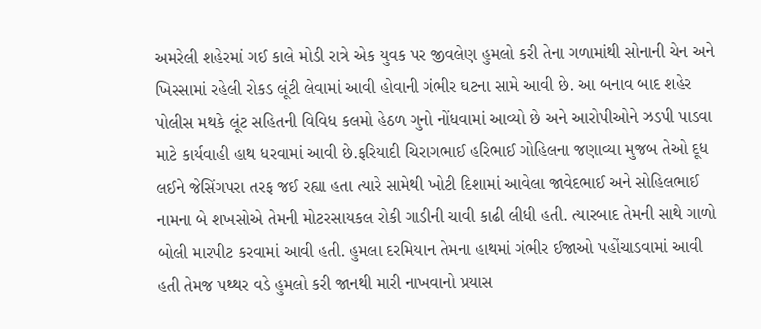અમરેલી શહેરમાં ગઈ કાલે મોડી રાત્રે એક યુવક પર જીવલેણ હુમલો કરી તેના ગળામાંથી સોનાની ચેન અને ખિસ્સામાં રહેલી રોકડ લૂંટી લેવામાં આવી હોવાની ગંભીર ઘટના સામે આવી છે. આ બનાવ બાદ શહેર પોલીસ મથકે લૂંટ સહિતની વિવિધ કલમો હેઠળ ગુનો નોંધવામાં આવ્યો છે અને આરોપીઓને ઝડપી પાડવા માટે કાર્યવાહી હાથ ધરવામાં આવી છે.ફરિયાદી ચિરાગભાઈ હરિભાઈ ગોહિલના જણાવ્યા મુજબ તેઓ દૂધ લઈને જેસિંગપરા તરફ જઈ રહ્યા હતા ત્યારે સામેથી ખોટી દિશામાં આવેલા જાવેદભાઈ અને સોહિલભાઈ નામના બે શખસોએ તેમની મોટરસાયકલ રોકી ગાડીની ચાવી કાઢી લીધી હતી. ત્યારબાદ તેમની સાથે ગાળો બોલી મારપીટ કરવામાં આવી હતી. હુમલા દરમિયાન તેમના હાથમાં ગંભીર ઈજાઓ પહોંચાડવામાં આવી હતી તેમજ પથ્થર વડે હુમલો કરી જાનથી મારી નાખવાનો પ્રયાસ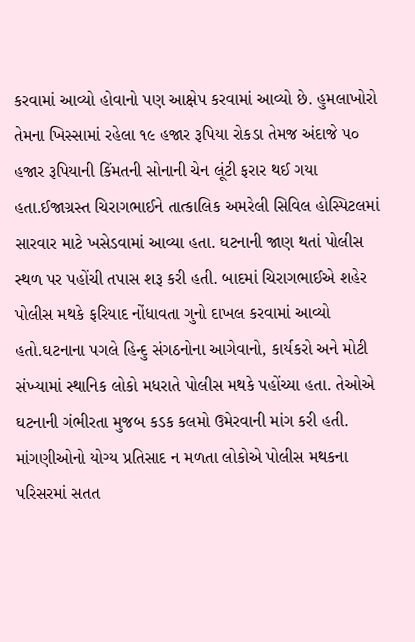કરવામાં આવ્યો હોવાનો પણ આક્ષેપ કરવામાં આવ્યો છે. હુમલાખોરો તેમના ખિસ્સામાં રહેલા ૧૯ હજાર રૂપિયા રોકડા તેમજ અંદાજે ૫૦ હજાર રૂપિયાની કિંમતની સોનાની ચેન લૂંટી ફરાર થઈ ગયા હતા.ઈજાગ્રસ્ત ચિરાગભાઈને તાત્કાલિક અમરેલી સિવિલ હોસ્પિટલમાં સારવાર માટે ખસેડવામાં આવ્યા હતા. ઘટનાની જાણ થતાં પોલીસ સ્થળ પર પહોંચી તપાસ શરૂ કરી હતી. બાદમાં ચિરાગભાઈએ શહેર પોલીસ મથકે ફરિયાદ નોંધાવતા ગુનો દાખલ કરવામાં આવ્યો હતો.ઘટનાના પગલે હિન્દુ સંગઠનોના આગેવાનો, કાર્યકરો અને મોટી સંખ્યામાં સ્થાનિક લોકો મધરાતે પોલીસ મથકે પહોંચ્યા હતા. તેઓએ ઘટનાની ગંભીરતા મુજબ કડક કલમો ઉમેરવાની માંગ કરી હતી. માંગણીઓનો યોગ્ય પ્રતિસાદ ન મળતા લોકોએ પોલીસ મથકના પરિસરમાં સતત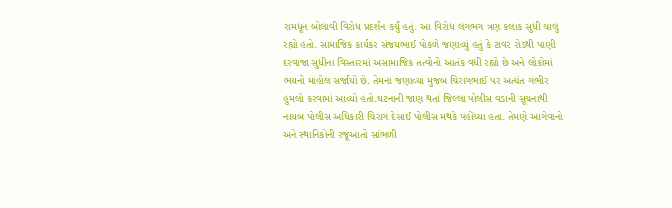રામધૂન બોલાવી વિરોધ પ્રદર્શન કર્યું હતું. આ વિરોધ લગભગ ત્રણ કલાક સુધી ચાલુ રહ્યો હતો. સામાજિક કાર્યકર સંજયભાઈ પોકળે જણાવ્યું હતું કે ટાવર રોડથી પાણી દરવાજા સુધીના વિસ્તારમાં અસામાજિક તત્વોનો આતંક વધી રહ્યો છે અને લોકોમાં ભયનો માહોલ સર્જાયો છે. તેમના જણાવ્યા મુજબ ચિરાગભાઈ પર અત્યંત ગંભીર હુમલો કરવામાં આવ્યો હતો.ઘટનાની જાણ થતાં જિલ્લા પોલીસ વડાની સૂચનાથી નાયબ પોલીસ અધિકારી ચિરાગ દેસાઈ પોલીસ મથકે પહોંચ્યા હતા. તેમણે આગેવાનો અને સ્થાનિકોની રજૂઆતો સાંભળી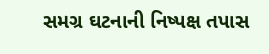સમગ્ર ઘટનાની નિષ્પક્ષ તપાસ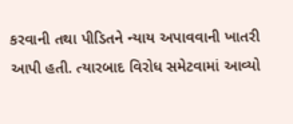કરવાની તથા પીડિતને ન્યાય અપાવવાની ખાતરી આપી હતી. ત્યારબાદ વિરોધ સમેટવામાં આવ્યો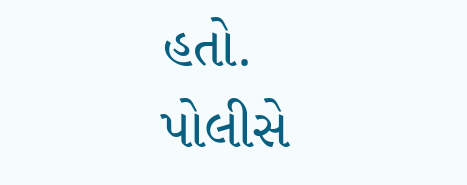હતો. પોલીસે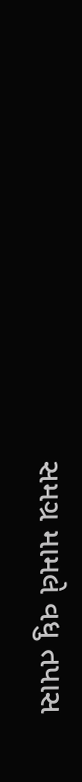સમગ્ર મામલે વધુ તપાસ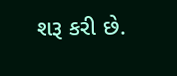શરૂ કરી છે.